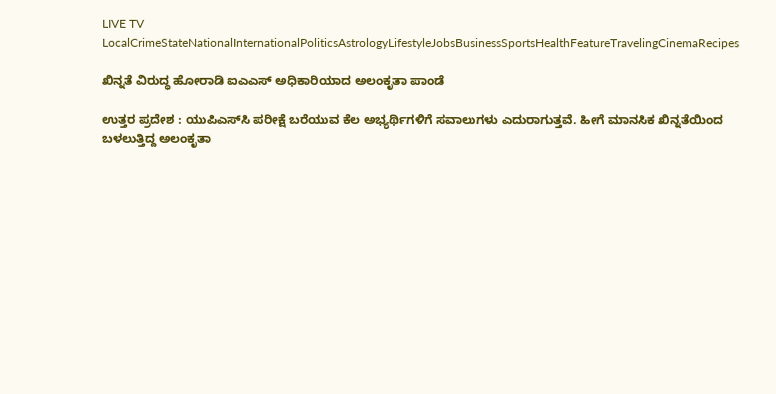LIVE TV LocalCrimeStateNationalInternationalPoliticsAstrologyLifestyleJobsBusinessSportsHealthFeatureTravelingCinemaRecipes

ಖಿನ್ನತೆ ವಿರುದ್ಧ ಹೋರಾಡಿ ಐಎಎಸ್ ಅಧಿಕಾರಿಯಾದ ಅಲಂಕೃತಾ ಪಾಂಡೆ

ಉತ್ತರ ಪ್ರದೇಶ : ಯುಪಿಎಸ್‌ಸಿ ಪರೀಕ್ಷೆ ಬರೆಯುವ ಕೆಲ ಅಭ್ಯರ್ಥಿಗಳಿಗೆ ಸವಾಲುಗಳು ಎದುರಾಗುತ್ತವೆ. ಹೀಗೆ ಮಾನಸಿಕ ಖಿನ್ನತೆಯಿಂದ ಬಳಲುತ್ತಿದ್ದ ಅಲಂಕೃತಾ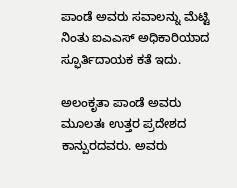ಪಾಂಡೆ ಅವರು ಸವಾಲನ್ನು ಮೆಟ್ಟಿ ನಿಂತು ಐಎಎಸ್ ಅಧಿಕಾರಿಯಾದ ಸ್ಫೂರ್ತಿದಾಯಕ ಕತೆ ಇದು.

ಅಲಂಕೃತಾ ಪಾಂಡೆ ಅವರು ಮೂಲತಃ ಉತ್ತರ ಪ್ರದೇಶದ ಕಾನ್ಪುರದವರು. ಅವರು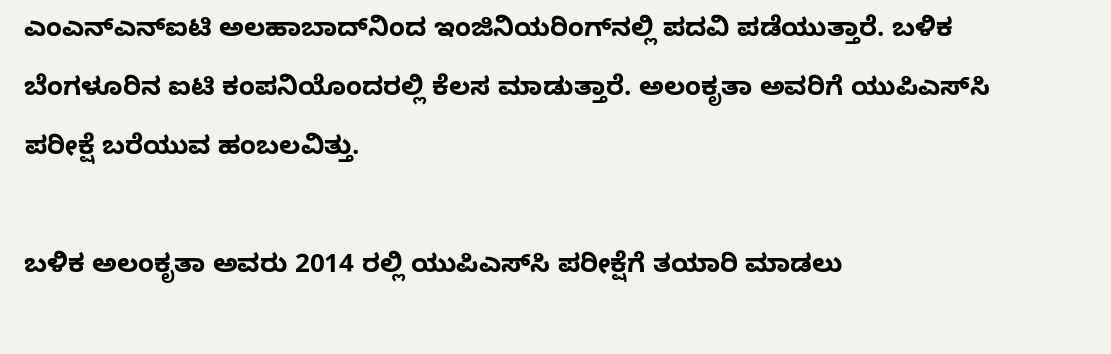ಎಂಎನ್‌ಎನ್‌ಐಟಿ ಅಲಹಾಬಾದ್‌ನಿಂದ ಇಂಜಿನಿಯರಿಂಗ್‌ನಲ್ಲಿ ಪದವಿ ಪಡೆಯುತ್ತಾರೆ. ಬಳಿಕ ಬೆಂಗಳೂರಿನ ಐಟಿ ಕಂಪನಿಯೊಂದರಲ್ಲಿ ಕೆಲಸ ಮಾಡುತ್ತಾರೆ. ಅಲಂಕೃತಾ ಅವರಿಗೆ ಯುಪಿಎಸ್‌ಸಿ ಪರೀಕ್ಷೆ ಬರೆಯುವ ಹಂಬಲವಿತ್ತು.

ಬಳಿಕ ಅಲಂಕೃತಾ ಅವರು 2014 ರಲ್ಲಿ ಯುಪಿಎಸ್‌ಸಿ ಪರೀಕ್ಷೆಗೆ ತಯಾರಿ ಮಾಡಲು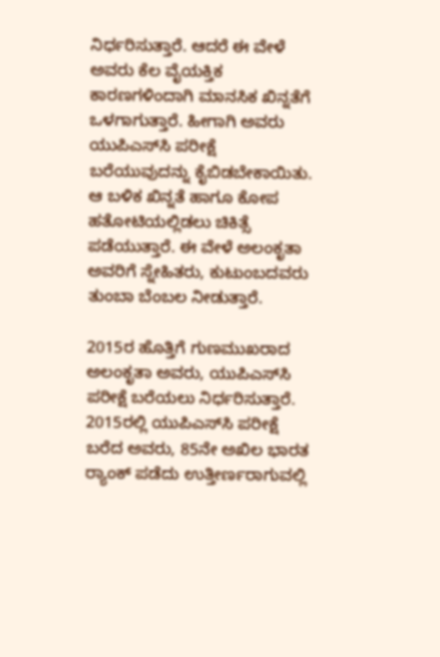ನಿರ್ಧರಿಸುತ್ತಾರೆ. ಆದರೆ ಈ ವೇಳೆ ಅವರು ಕೆಲ ವೈಯಕ್ತಿಕ ಕಾರಣಗಳಿಂದಾಗಿ ಮಾನಸಿಕ ಖಿನ್ನತೆಗೆ ಒಳಗಾಗುತ್ತಾರೆ. ಹೀಗಾಗಿ ಅವರು ಯುಪಿಎಸ್‌ಸಿ ಪರೀಕ್ಷೆ ಬರೆಯುವುದನ್ನು ಕೈಬಿಡಬೇಕಾಯಿತು. ಆ ಬಳಿಕ ಖಿನ್ನತೆ ಹಾಗೂ ಕೋಪ ಹತೋಟಿಯಲ್ಲಿಡಲು ಚಿಕಿತ್ಸೆ ಪಡೆಯುತ್ತಾರೆ. ಈ ವೇಳೆ ಅಲಂಕೃತಾ ಅವರಿಗೆ ಸ್ನೇಹಿತರು, ಕುಟುಂಬದವರು ತುಂಬಾ ಬೆಂಬಲ ನೀಡುತ್ತಾರೆ.

2015ರ ಹೊತ್ತಿಗೆ ಗುಣಮುಖರಾದ ಅಲಂಕೃತಾ ಅವರು, ಯುಪಿಎಸ್‌ಸಿ ಪರೀಕ್ಷೆ ಬರೆಯಲು ನಿರ್ಧರಿಸುತ್ತಾರೆ. 2015ರಲ್ಲಿ ಯುಪಿಎಸ್‌ಸಿ ಪರೀಕ್ಷೆ ಬರೆದ ಅವರು, 85ನೇ ಅಖಿಲ ಭಾರತ ರ‍್ಯಾಂಕ್ ಪಡೆದು ಉತ್ತೀರ್ಣರಾಗುವಲ್ಲಿ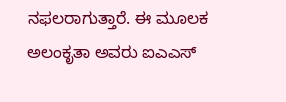ನಫಲರಾಗುತ್ತಾರೆ. ಈ ಮೂಲಕ ಅಲಂಕೃತಾ ಅವರು ಐಎಎಸ್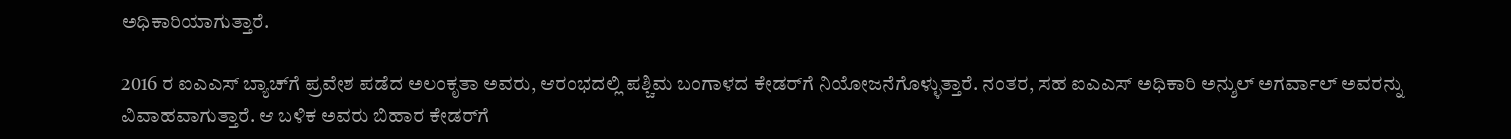ಅಧಿಕಾರಿಯಾಗುತ್ತಾರೆ.

2016 ರ ಐಎಎಸ್ ಬ್ಯಾಚ್‌ಗೆ ಪ್ರವೇಶ ಪಡೆದ ಅಲಂಕೃತಾ ಅವರು, ಆರಂಭದಲ್ಲಿ ಪಶ್ಚಿಮ ಬಂಗಾಳದ ಕೇಡರ್‌ಗೆ ನಿಯೋಜನೆಗೊಳ್ಳುತ್ತಾರೆ. ನಂತರ, ಸಹ ಐಎಎಸ್ ಅಧಿಕಾರಿ ಅನ್ಶುಲ್ ಅಗರ್ವಾಲ್ ಅವರನ್ನು ವಿವಾಹವಾಗುತ್ತಾರೆ. ಆ ಬಳಿಕ ಅವರು ಬಿಹಾರ ಕೇಡರ್‌ಗೆ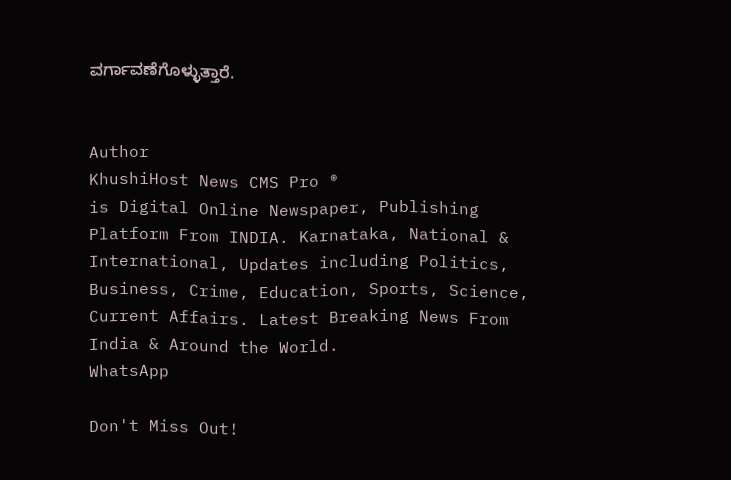ವರ್ಗಾವಣೆಗೊಳ್ಳುತ್ತಾರೆ.


Author
KhushiHost News CMS Pro ®
is Digital Online Newspaper, Publishing Platform From INDIA. Karnataka, National & International, Updates including Politics, Business, Crime, Education, Sports, Science, Current Affairs. Latest Breaking News From India & Around the World.
WhatsApp

Don't Miss Out!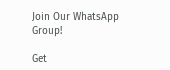Join Our WhatsApp Group!

Get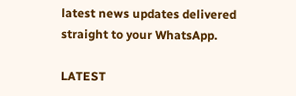latest news updates delivered straight to your WhatsApp.

LATEST